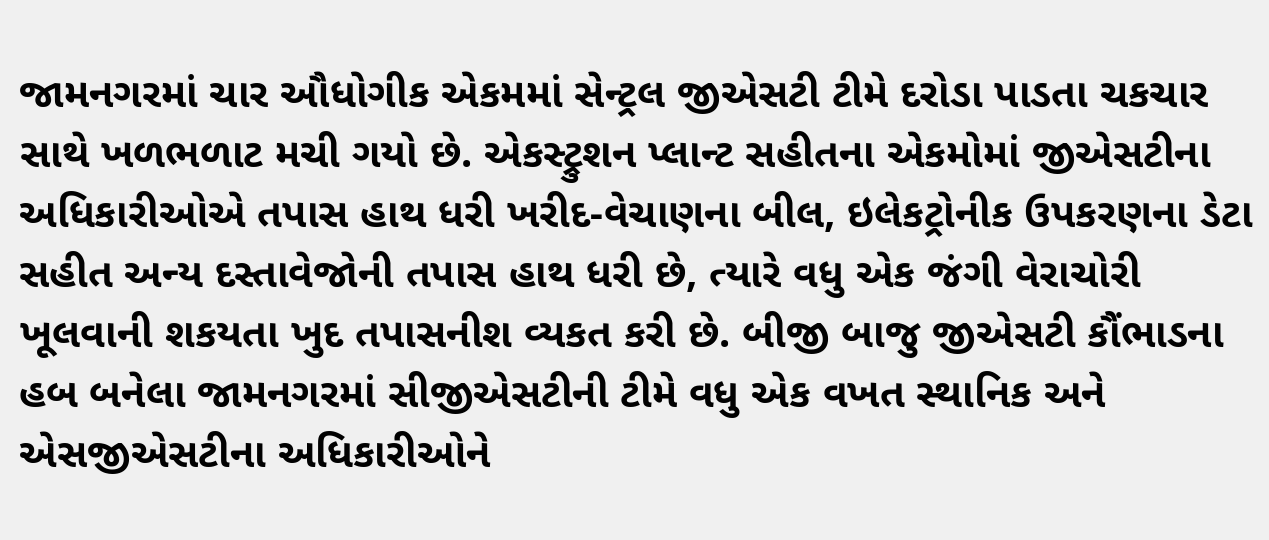જામનગરમાં ચાર ઔધોગીક એકમમાં સેન્ટ્રલ જીએસટી ટીમે દરોડા પાડતા ચકચાર સાથે ખળભળાટ મચી ગયો છે. એકસ્ટ્રુશન પ્લાન્ટ સહીતના એકમોમાં જીએસટીના અધિકારીઓએ તપાસ હાથ ધરી ખરીદ-વેચાણના બીલ, ઇલેકટ્રોનીક ઉપકરણના ડેટા સહીત અન્ય દસ્તાવેજોની તપાસ હાથ ધરી છે, ત્યારે વધુ એક જંગી વેરાચોરી ખૂલવાની શકયતા ખુદ તપાસનીશ વ્યકત કરી છે. બીજી બાજુ જીએસટી કૌંભાડના હબ બનેલા જામનગરમાં સીજીએસટીની ટીમે વધુ એક વખત સ્થાનિક અને એસજીએસટીના અધિકારીઓને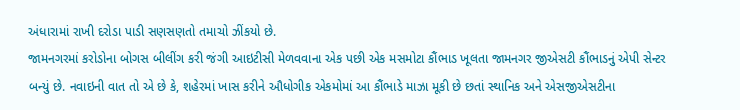અંધારામાં રાખી દરોડા પાડી સણસણતો તમાચો ઝીંકયો છે.
જામનગરમાં કરોડોના બોગસ બીલીંગ કરી જંગી આઇટીસી મેળવવાના એક પછી એક મસમોટા કૌંભાડ ખૂલતા જામનગર જીએસટી કૌંભાડનું એપી સેન્ટર બન્યું છે. નવાઇની વાત તો એ છે કે, શહેરમાં ખાસ કરીને ઔધોગીક એકમોમાં આ કૌંભાડે માઝા મૂકી છે છતાં સ્થાનિક અને એસજીએસટીના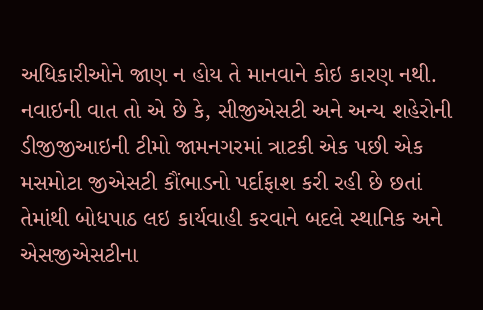અધિકારીઓને જાણ ન હોય તે માનવાને કોઇ કારણ નથી. નવાઇની વાત તો એ છે કે, સીજીએસટી અને અન્ય શહેરોની ડીજીજીઆઇની ટીમો જામનગરમાં ત્રાટકી એક પછી એક મસમોટા જીએસટી કૌંભાડનો પર્દાફાશ કરી રહી છે છતાં તેમાંથી બોધપાઠ લઇ કાર્યવાહી કરવાને બદલે સ્થાનિક અને એસજીએસટીના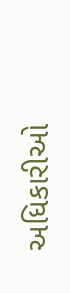અધિકારીઓ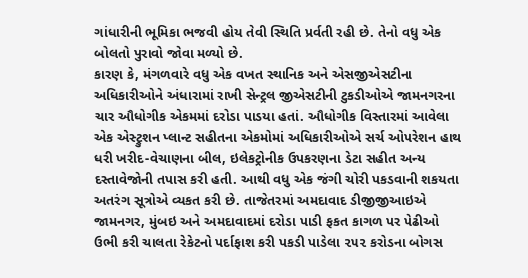ગાંધારીની ભૂમિકા ભજવી હોય તેવી સ્થિતિ પ્રર્વતી રહી છે. તેનો વધુ એક બોલતો પુરાવો જોવા મળ્યો છે.
કારણ કે, મંગળવારે વધુ એક વખત સ્થાનિક અને એસજીએસટીના અધિકારીઓને અંધારામાં રાખી સેન્ટ્રલ જીએસટીની ટુકડીઓએ જામનગરના ચાર ઔધોગીક એકમમાં દરોડા પાડયા હતાં. ઔધોગીક વિસ્તારમાં આવેલા એક એસ્ટ્રુશન પ્લાન્ટ સહીતના એકમોમાં અધિકારીઓએ સર્ચ ઓપરેશન હાથ ધરી ખરીદ-વેચાણના બીલ, ઇલેકટ્રોનીક ઉપકરણના ડેટા સહીત અન્ય દસ્તાવેજોની તપાસ કરી હતી. આથી વધુ એક જંગી ચોરી પકડવાની શકયતા અતરંગ સૂત્રોએ વ્યકત કરી છે. તાજેતરમાં અમદાવાદ ડીજીજીઆઇએ જામનગર, મુંબઇ અને અમદાવાદમાં દરોડા પાડી ફકત કાગળ પર પેઢીઓ ઉભી કરી ચાલતા રેકેટનો પર્દાફાશ કરી પકડી પાડેલા ૨૫૨ કરોડના બોગસ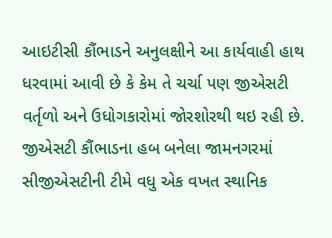આઇટીસી કૌંભાડને અનુલક્ષીને આ કાર્યવાહી હાથ ધરવામાં આવી છે કે કેમ તે ચર્ચા પણ જીએસટી વર્તૃળો અને ઉધોગકારોમાં જોરશોરથી થઇ રહી છે. જીએસટી કૌંભાડના હબ બનેલા જામનગરમાં સીજીએસટીની ટીમે વધુ એક વખત સ્થાનિક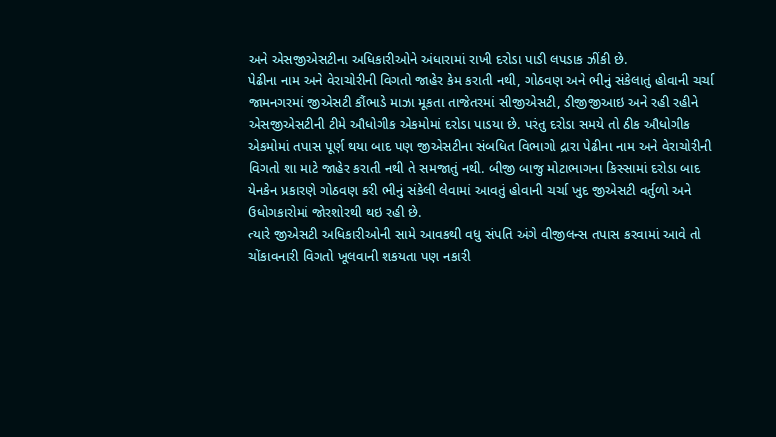અને એસજીએસટીના અધિકારીઓને અંધારામાં રાખી દરોડા પાડી લપડાક ઝીંકી છે.
પેઢીના નામ અને વેરાચોરીની વિગતો જાહેર કેમ કરાતી નથી, ગોઠવણ અને ભીનું સંકેલાતું હોવાની ચર્ચા
જામનગરમાં જીએસટી કૌંભાડે માઝા મૂકતા તાજેતરમાં સીજીએસટી, ડીજીજીઆઇ અને રહી રહીને એસજીએસટીની ટીમે ઔધોગીક એકમોમાં દરોડા પાડયા છે. પરંતુ દરોડા સમયે તો ઠીક ઔધોગીક એકમોમાં તપાસ પૂર્ણ થયા બાદ પણ જીએસટીના સંબધિત વિભાગો દ્રારા પેઢીના નામ અને વેરાચોરીની વિગતો શા માટે જાહેર કરાતી નથી તે સમજાતું નથી. બીજી બાજુ મોટાભાગના કિસ્સામાં દરોડા બાદ યેનકેન પ્રકારણે ગોઠવણ કરી ભીનું સંકેલી લેવામાં આવતું હોવાની ચર્ચા ખુદ જીએસટી વર્તુળો અને ઉધોગકારોમાં જોરશોરથી થઇ રહી છે.
ત્યારે જીએસટી અધિકારીઓની સામે આવકથી વધુ સંપતિ અંગે વીજીલન્સ તપાસ કરવામાં આવે તો ચોંકાવનારી વિગતો ખૂલવાની શકયતા પણ નકારી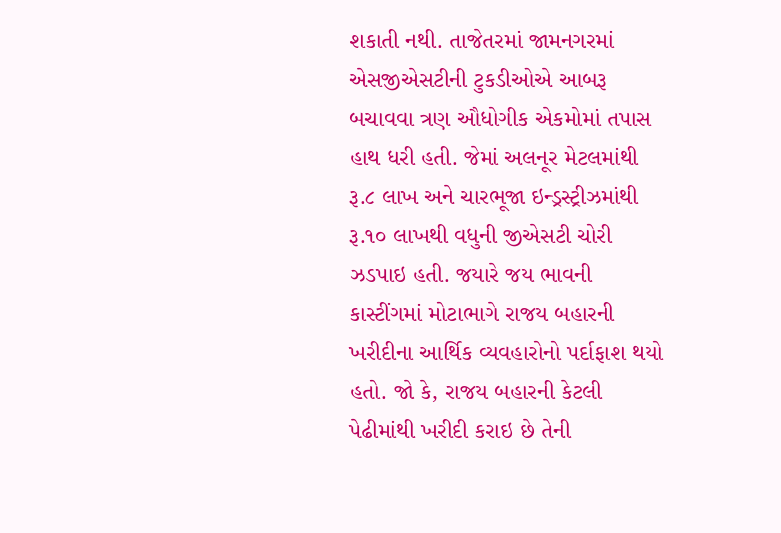શકાતી નથી. તાજેતરમાં જામનગરમાં એસજીએસટીની ટુકડીઓએ આબરૂ બચાવવા ત્રણ ઔધોગીક એકમોમાં તપાસ હાથ ધરી હતી. જેમાં અલનૂર મેટલમાંથી રૂ.૮ લાખ અને ચારભૂજા ઇન્ડ્રસ્ટ્રીઝમાંથી રૂ.૧૦ લાખથી વધુની જીએસટી ચોરી ઝડપાઇ હતી. જયારે જય ભાવની કાસ્ટીંગમાં મોટાભાગે રાજય બહારની ખરીદીના આર્થિક વ્યવહારોનો પર્દાફાશ થયો હતો. જો કે, રાજય બહારની કેટલી પેઢીમાંથી ખરીદી કરાઇ છે તેની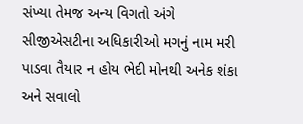સંખ્યા તેમજ અન્ય વિગતો અંગે સીજીએસટીના અધિકારીઓ મગનું નામ મરી પાડવા તૈયાર ન હોય ભેદી મોનથી અનેક શંકા અને સવાલો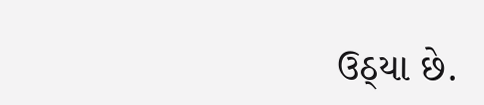ઉઠ્યા છે.